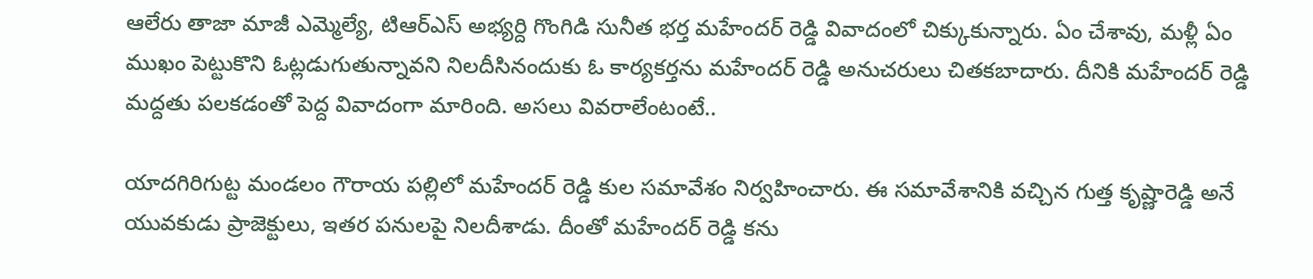ఆలేరు తాజా మాజీ ఎమ్మెల్యే, టిఆర్ఎస్ అభ్యర్ది గొంగిడి సునీత భర్త మహేందర్ రెడ్డి వివాదంలో చిక్కుకున్నారు. ఏం చేశావు, మళ్లీ ఏం ముఖం పెట్టుకొని ఓట్లడుగుతున్నావని నిలదీసినందుకు ఓ కార్యకర్తను మహేందర్ రెడ్డి అనుచరులు చితకబాదారు. దీనికి మహేందర్ రెడ్డి మద్దతు పలకడంతో పెద్ద వివాదంగా మారింది. అసలు వివరాలేంటంటే..

యాదగిరిగుట్ట మండలం గౌరాయ పల్లిలో మహేందర్ రెడ్డి కుల సమావేశం నిర్వహించారు. ఈ సమావేశానికి వచ్చిన గుత్త కృష్ణారెడ్డి అనే యువకుడు ప్రాజెక్టులు, ఇతర పనులపై నిలదీశాడు. దీంతో మహేందర్ రెడ్డి కను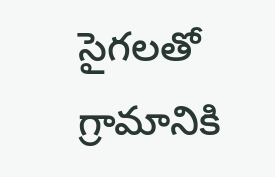సైగలతో గ్రామానికి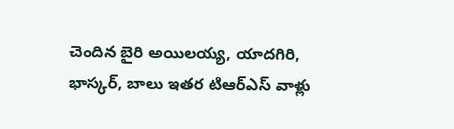చెందిన బైరి అయిలయ్య, యాదగిరి, భాస్కర్, బాలు ఇతర టిఆర్ఎస్ వాళ్లు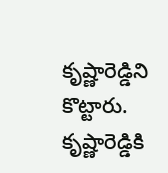కృష్ణారెడ్డిని కొట్టారు. కృష్ణారెడ్డికి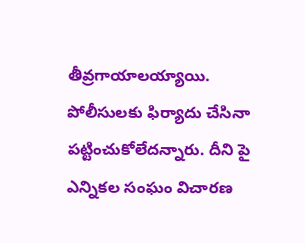తీవ్రగాయాలయ్యాయి. పోలీసులకు ఫిర్యాదు చేసినా పట్టించుకోలేదన్నారు. దీని పై ఎన్నికల సంఘం విచారణ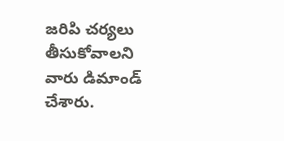జరిపి చర్యలు తీసుకోవాలని వారు డిమాండ్ చేశారు.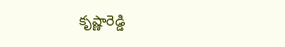కృష్ణారెడ్డి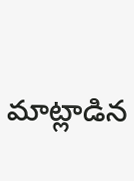మాట్లాడిన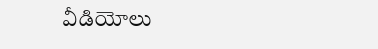వీడియోలు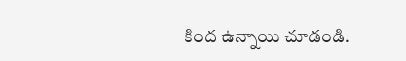కింద ఉన్నాయి చూడండి.